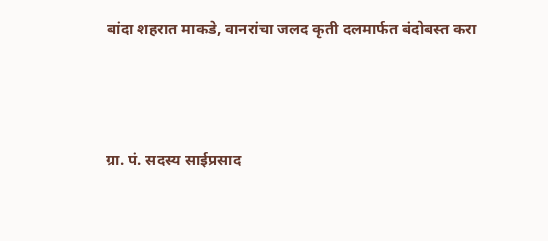बांदा शहरात माकडे, वानरांचा जलद कृती दलमार्फत बंदोबस्त करा



ग्रा. पं. सदस्य साईप्रसाद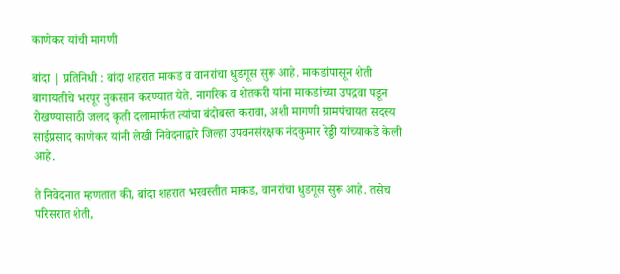काणेकर यांची मागणी

बांदा | प्रतिनिधी : बांदा शहरात माकड व वानरांचा धुडगूस सुरू आहे. माकडांपासून शेती बागायतीचे भरपूर नुकसान करण्यात येते. नागरिक व शेतकरी यांना माकडांच्या उपद्रवा पडून रोखण्यासाठी जलद कृती दलामार्फत त्यांचा बंदोबस्त करावा, अशी मागणी ग्रामपंचायत सदस्य साईप्रसाद काणेकर यांनी लेखी निवेदनाद्वारे जिल्हा उपवनसंरक्षक नंदकुमार रेड्डी यांच्याकडे केली आहे.

ते निवेदनात म्हणतात की, बांदा शहरात भरवस्तीत माकड, वानरांचा धुडगूस सुरू आहे. तसेच परिसरात शेती,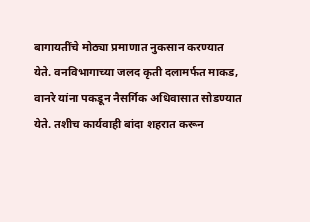बागायतींचे मोठ्या प्रमाणात नुकसान करण्यात येते. वनविभागाच्या जलद कृती दलामर्फत माकड, वानरे यांना पकडून नैसर्गिक अधिवासात सोडण्यात येते. तशीच कार्यवाही बांदा शहरात करून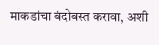माकडांचा बंदोबस्त करावा, अशी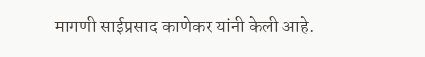मागणी साईप्रसाद काणेकर यांनी केली आहे.